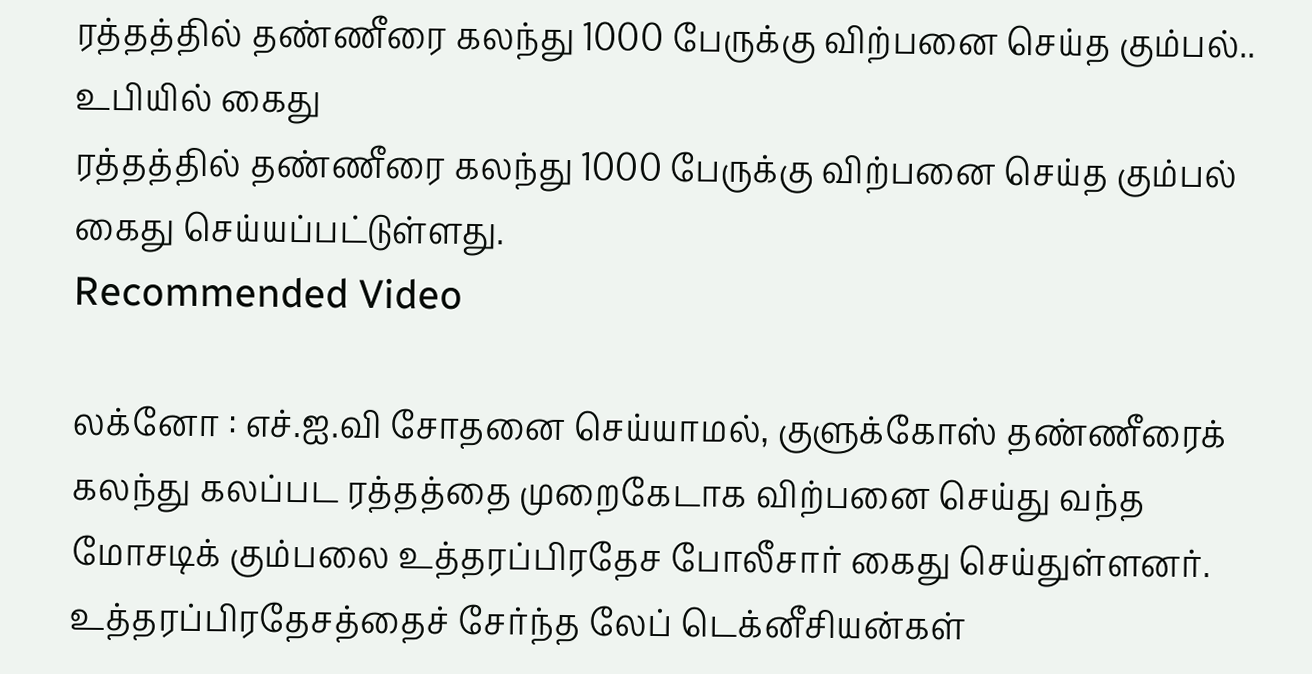ரத்தத்தில் தண்ணீரை கலந்து 1000 பேருக்கு விற்பனை செய்த கும்பல்.. உபியில் கைது
ரத்தத்தில் தண்ணீரை கலந்து 1000 பேருக்கு விற்பனை செய்த கும்பல் கைது செய்யப்பட்டுள்ளது.
Recommended Video

லக்னோ : எச்.ஐ.வி சோதனை செய்யாமல், குளுக்கோஸ் தண்ணீரைக் கலந்து கலப்பட ரத்தத்தை முறைகேடாக விற்பனை செய்து வந்த மோசடிக் கும்பலை உத்தரப்பிரதேச போலீசார் கைது செய்துள்ளனர்.
உத்தரப்பிரதேசத்தைச் சேர்ந்த லேப் டெக்னீசியன்கள்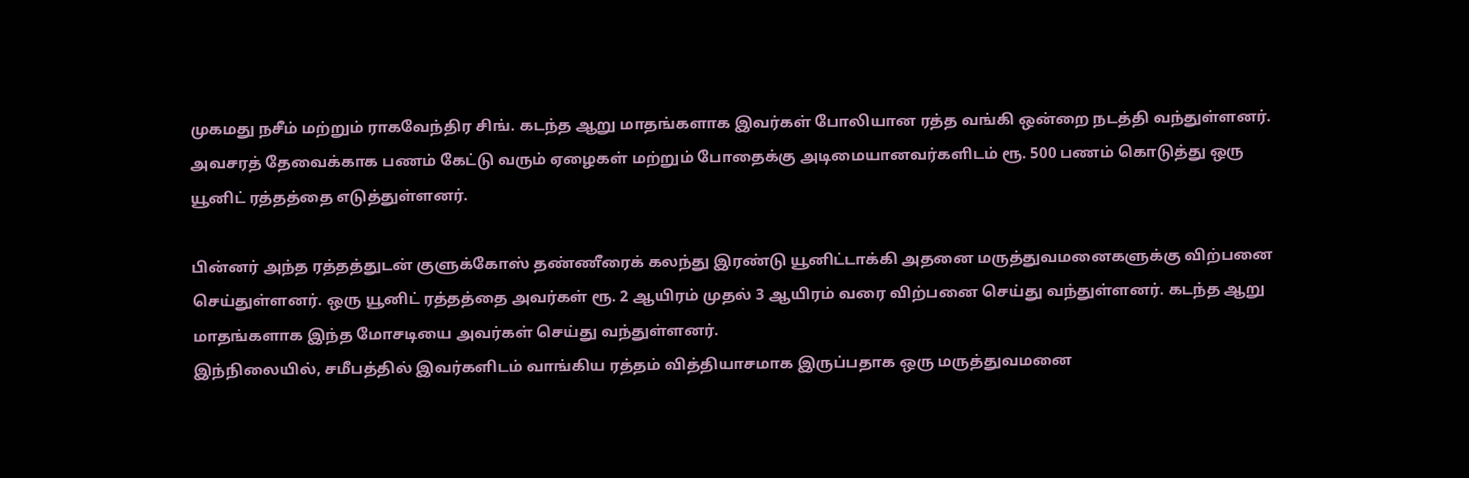முகமது நசீம் மற்றும் ராகவேந்திர சிங். கடந்த ஆறு மாதங்களாக இவர்கள் போலியான ரத்த வங்கி ஒன்றை நடத்தி வந்துள்ளனர். அவசரத் தேவைக்காக பணம் கேட்டு வரும் ஏழைகள் மற்றும் போதைக்கு அடிமையானவர்களிடம் ரூ. 500 பணம் கொடுத்து ஒரு யூனிட் ரத்தத்தை எடுத்துள்ளனர்.

பின்னர் அந்த ரத்தத்துடன் குளுக்கோஸ் தண்ணீரைக் கலந்து இரண்டு யூனிட்டாக்கி அதனை மருத்துவமனைகளுக்கு விற்பனை செய்துள்ளனர். ஒரு யூனிட் ரத்தத்தை அவர்கள் ரூ. 2 ஆயிரம் முதல் 3 ஆயிரம் வரை விற்பனை செய்து வந்துள்ளனர். கடந்த ஆறு மாதங்களாக இந்த மோசடியை அவர்கள் செய்து வந்துள்ளனர்.
இந்நிலையில், சமீபத்தில் இவர்களிடம் வாங்கிய ரத்தம் வித்தியாசமாக இருப்பதாக ஒரு மருத்துவமனை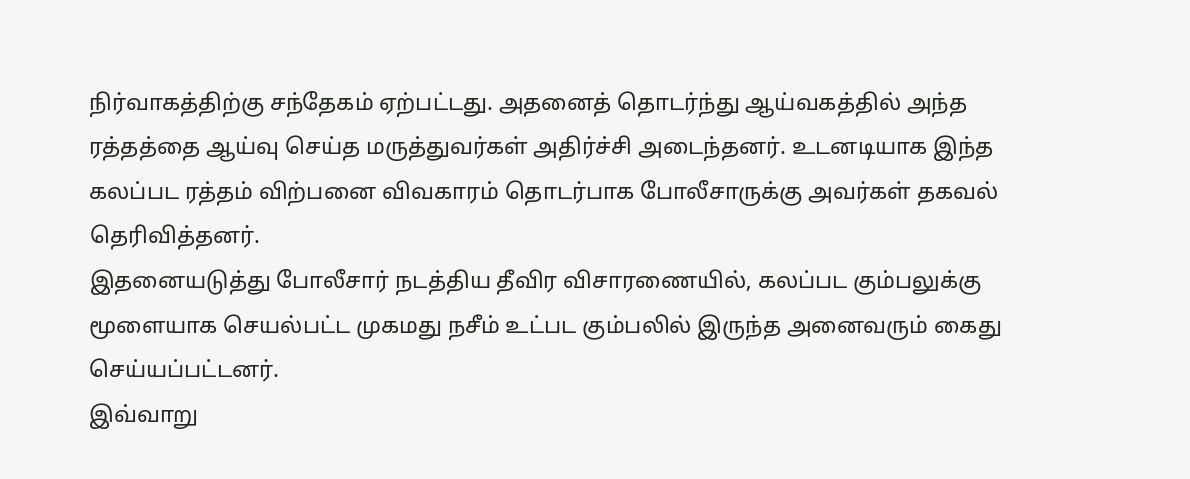நிர்வாகத்திற்கு சந்தேகம் ஏற்பட்டது. அதனைத் தொடர்ந்து ஆய்வகத்தில் அந்த ரத்தத்தை ஆய்வு செய்த மருத்துவர்கள் அதிர்ச்சி அடைந்தனர். உடனடியாக இந்த கலப்பட ரத்தம் விற்பனை விவகாரம் தொடர்பாக போலீசாருக்கு அவர்கள் தகவல் தெரிவித்தனர்.
இதனையடுத்து போலீசார் நடத்திய தீவிர விசாரணையில், கலப்பட கும்பலுக்கு மூளையாக செயல்பட்ட முகமது நசீம் உட்பட கும்பலில் இருந்த அனைவரும் கைது செய்யப்பட்டனர்.
இவ்வாறு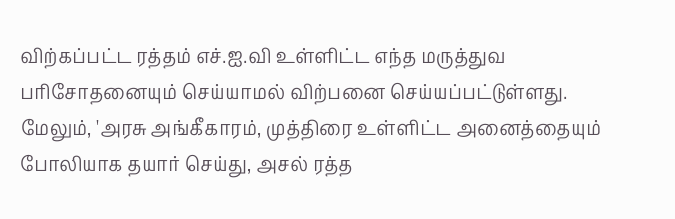விற்கப்பட்ட ரத்தம் எச்.ஐ.வி உள்ளிட்ட எந்த மருத்துவ பரிசோதனையும் செய்யாமல் விற்பனை செய்யப்பட்டுள்ளது. மேலும், 'அரசு அங்கீகாரம், முத்திரை உள்ளிட்ட அனைத்தையும் போலியாக தயார் செய்து, அசல் ரத்த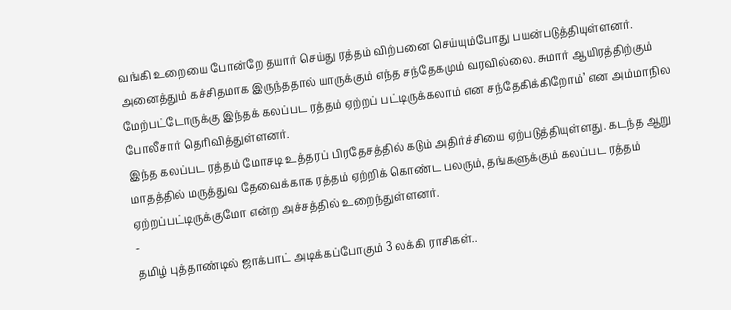வங்கி உறையை போன்றே தயார் செய்து ரத்தம் விற்பனை செய்யும்போது பயன்படுத்தியுள்ளனர். அனைத்தும் கச்சிதமாக இருந்ததால் யாருக்கும் எந்த சந்தேகமும் வரவில்லை. சுமார் ஆயிரத்திற்கும் மேற்பட்டோருக்கு இந்தக் கலப்பட ரத்தம் ஏற்றப் பட்டிருக்கலாம் என சந்தேகிக்கிறோம்’ என அம்மாநில போலீசார் தெரிவித்துள்ளனர்.
இந்த கலப்பட ரத்தம் மோசடி உத்தரப் பிரதேசத்தில் கடும் அதிர்ச்சியை ஏற்படுத்தியுள்ளது. கடந்த ஆறு மாதத்தில் மருத்துவ தேவைக்காக ரத்தம் ஏற்றிக் கொண்ட பலரும், தங்களுக்கும் கலப்பட ரத்தம் ஏற்றப்பட்டிருக்குமோ என்ற அச்சத்தில் உறைந்துள்ளனர்.
-
தமிழ் புத்தாண்டில் ஜாக்பாட் அடிக்கப்போகும் 3 லக்கி ராசிகள்..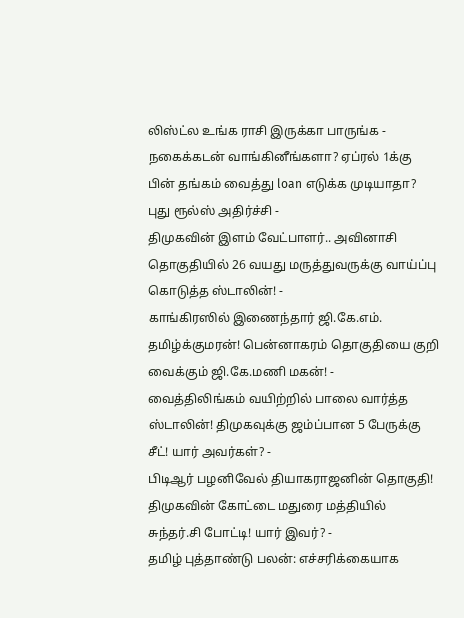லிஸ்ட்ல உங்க ராசி இருக்கா பாருங்க -
நகைக்கடன் வாங்கினீங்களா? ஏப்ரல் 1க்கு பின் தங்கம் வைத்து loan எடுக்க முடியாதா? புது ரூல்ஸ் அதிர்ச்சி -
திமுகவின் இளம் வேட்பாளர்.. அவினாசி தொகுதியில் 26 வயது மருத்துவருக்கு வாய்ப்பு கொடுத்த ஸ்டாலின்! -
காங்கிரஸில் இணைந்தார் ஜி.கே.எம். தமிழ்க்குமரன்! பென்னாகரம் தொகுதியை குறி வைக்கும் ஜி.கே.மணி மகன்! -
வைத்திலிங்கம் வயிற்றில் பாலை வார்த்த ஸ்டாலின்! திமுகவுக்கு ஜம்ப்பான 5 பேருக்கு சீட்! யார் அவர்கள்? -
பிடிஆர் பழனிவேல் தியாகராஜனின் தொகுதி! திமுகவின் கோட்டை மதுரை மத்தியில் சுந்தர்.சி போட்டி! யார் இவர்? -
தமிழ் புத்தாண்டு பலன்: எச்சரிக்கையாக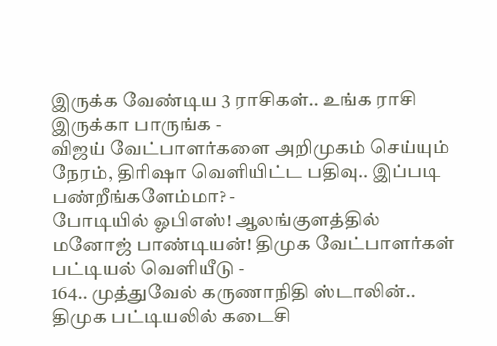இருக்க வேண்டிய 3 ராசிகள்.. உங்க ராசி இருக்கா பாருங்க -
விஜய் வேட்பாளர்களை அறிமுகம் செய்யும் நேரம், திரிஷா வெளியிட்ட பதிவு.. இப்படி பண்றீங்களேம்மா? -
போடியில் ஓபிஎஸ்! ஆலங்குளத்தில் மனோஜ் பாண்டியன்! திமுக வேட்பாளர்கள் பட்டியல் வெளியீடு -
164.. முத்துவேல் கருணாநிதி ஸ்டாலின்.. திமுக பட்டியலில் கடைசி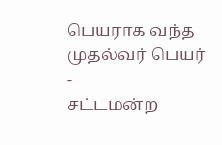பெயராக வந்த முதல்வர் பெயர் -
சட்டமன்ற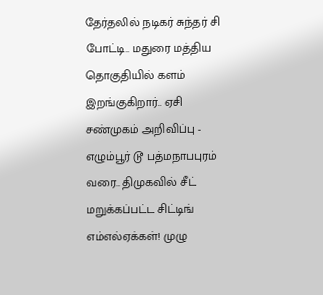தேர்தலில் நடிகர் சுந்தர் சி போட்டி.. மதுரை மத்திய தொகுதியில் களம் இறங்குகிறார்.. ஏசி சண்முகம் அறிவிப்பு -
எழும்பூர் டூ பத்மநாபபுரம் வரை.. திமுகவில் சீட் மறுக்கப்பட்ட சிட்டிங் எம்எல்ஏக்கள்! முழு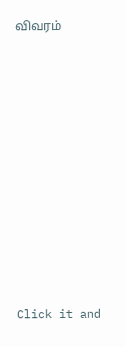விவரம்












Click it and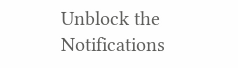Unblock the Notifications